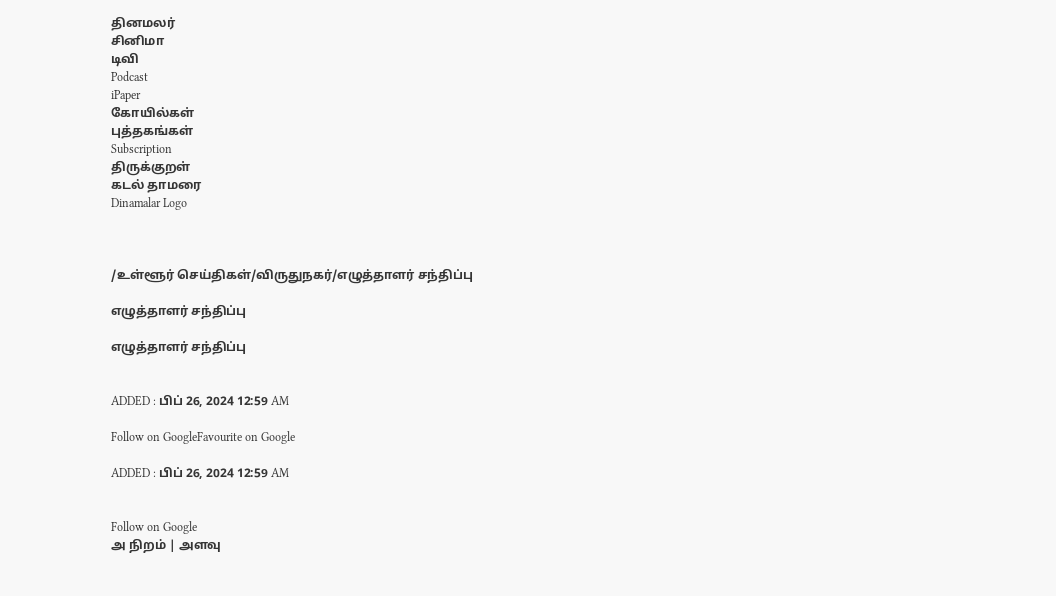தினமலர்
சினிமா
டிவி
Podcast
iPaper
கோயில்கள்
புத்தகங்கள்
Subscription
திருக்குறள்
கடல் தாமரை
Dinamalar Logo



/உள்ளூர் செய்திகள்/விருதுநகர்/எழுத்தாளர் சந்திப்பு

எழுத்தாளர் சந்திப்பு

எழுத்தாளர் சந்திப்பு


ADDED : பிப் 26, 2024 12:59 AM

Follow on GoogleFavourite on Google

ADDED : பிப் 26, 2024 12:59 AM


Follow on Google
அ நிறம் | அளவு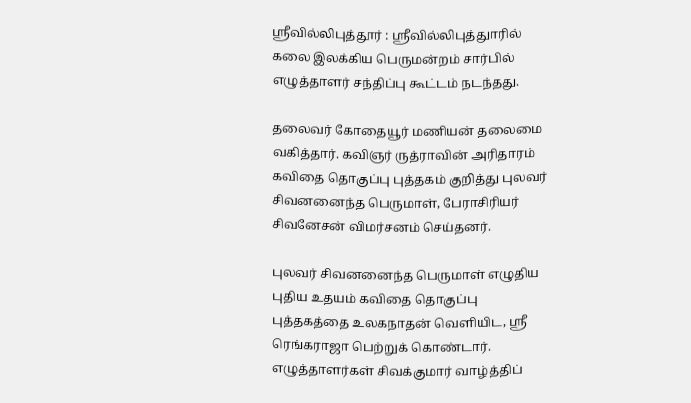ஸ்ரீவில்லிபுத்தூர் : ஸ்ரீவில்லிபுத்துாரில் கலை இலக்கிய பெருமன்றம் சார்பில் எழுத்தாளர் சந்திப்பு கூட்டம் நடந்தது.

தலைவர் கோதையூர் மணியன் தலைமை வகித்தார். கவிஞர் ருத்ராவின் அரிதாரம் கவிதை தொகுப்பு புத்தகம் குறித்து புலவர் சிவனனைந்த பெருமாள், பேராசிரியர் சிவனேசன் விமர்சனம் செய்தனர்.

புலவர் சிவனனைந்த பெருமாள் எழுதிய புதிய உதயம் கவிதை தொகுப்பு புத்தகத்தை உலகநாதன் வெளியிட, ஸ்ரீ ரெங்கராஜா பெற்றுக் கொண்டார். எழுத்தாளர்கள் சிவக்குமார் வாழ்த்திப்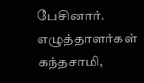பேசினார். எழுத்தாளர்கள் கந்தசாமி,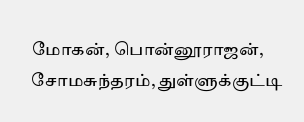மோகன், பொன்னூராஜன், சோமசுந்தரம், துள்ளுக்குட்டி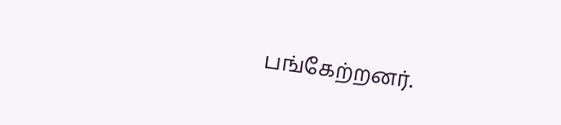பங்கேற்றனர்.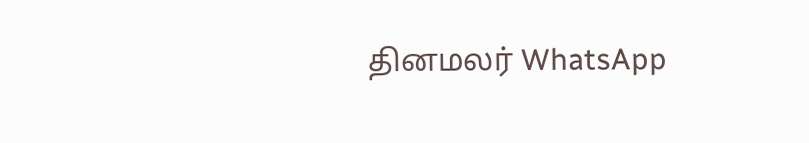தினமலர் WhatsApp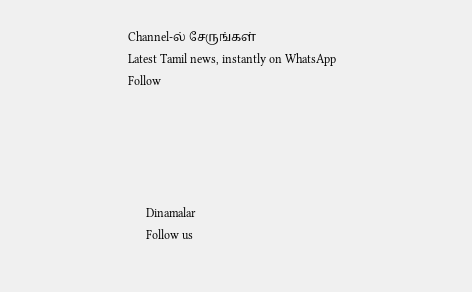Channel-ல் சேருங்கள்
Latest Tamil news, instantly on WhatsApp
Follow





      Dinamalar
      Follow us